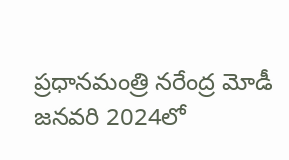ప్రధానమంత్రి నరేంద్ర మోడీ జనవరి 2024లో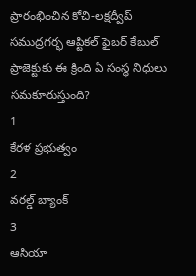ప్రారంభించిన కోచి-లక్షద్వీప్ సముద్రగర్భ ఆప్టికల్ ఫైబర్ కేబుల్ ప్రాజెక్టుకు ఈ క్రింది ఏ సంస్థ నిధులు సమకూరుస్తుంది?
1
కేరళ ప్రభుత్వం
2
వరల్డ్ బ్యాంక్
3
ఆసియా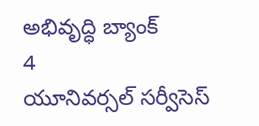అభివృద్ధి బ్యాంక్
4
యూనివర్సల్ సర్వీసెస్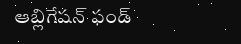ఆబ్లిగేషన్ ఫండ్